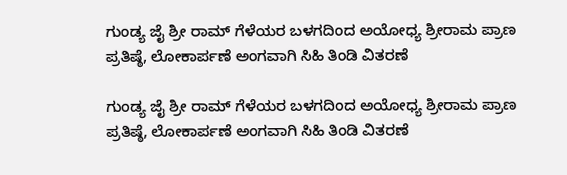ಗುಂಡ್ಯ ಜೈ ಶ್ರೀ ರಾಮ್ ಗೆಳೆಯರ ಬಳಗದಿಂದ ಅಯೋಧ್ಯ ಶ್ರೀರಾಮ ಪ್ರಾಣ ಪ್ರತಿಷ್ಠೆ, ಲೋಕಾರ್ಪಣೆ ಅಂಗವಾಗಿ ಸಿಹಿ ತಿಂಡಿ ವಿತರಣೆ

ಗುಂಡ್ಯ ಜೈ ಶ್ರೀ ರಾಮ್ ಗೆಳೆಯರ ಬಳಗದಿಂದ ಅಯೋಧ್ಯ ಶ್ರೀರಾಮ ಪ್ರಾಣ ಪ್ರತಿಷ್ಠೆ, ಲೋಕಾರ್ಪಣೆ ಅಂಗವಾಗಿ ಸಿಹಿ ತಿಂಡಿ ವಿತರಣೆ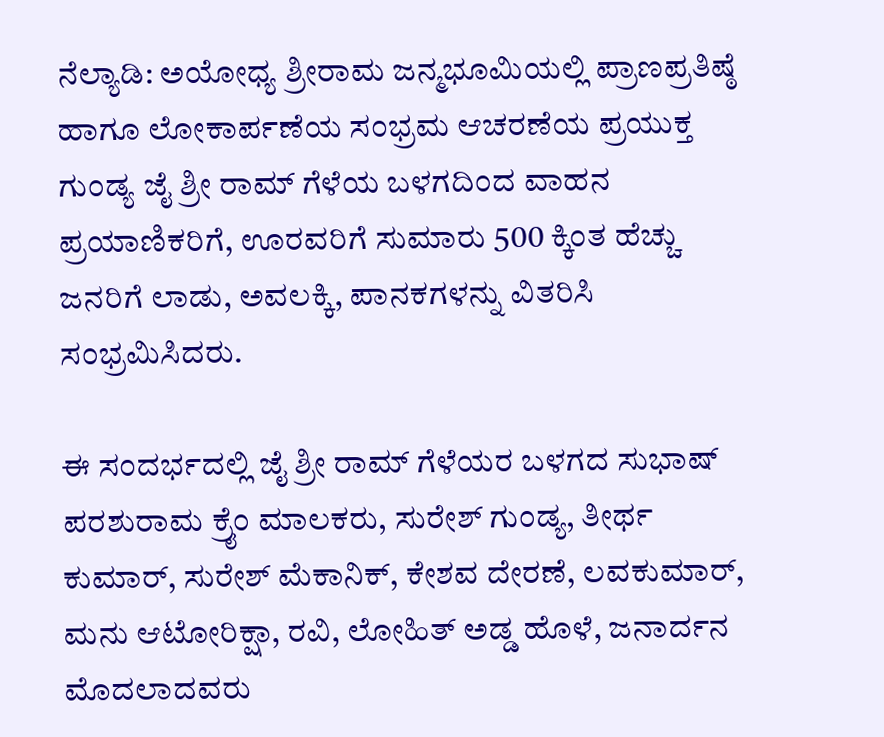ನೆಲ್ಯಾಡಿ: ಅಯೋಧ್ಯ ಶ್ರೀರಾಮ ಜನ್ಮಭೂಮಿಯಲ್ಲಿ ಪ್ರಾಣಪ್ರತಿಷ್ಠೆ ಹಾಗೂ ಲೋಕಾರ್ಪಣೆಯ ಸಂಭ್ರಮ ಆಚರಣೆಯ ಪ್ರಯುಕ್ತ ಗುಂಡ್ಯ ಜೈ ಶ್ರೀ ರಾಮ್ ಗೆಳೆಯ ಬಳಗದಿಂದ ವಾಹನ ಪ್ರಯಾಣಿಕರಿಗೆ, ಊರವರಿಗೆ ಸುಮಾರು 500 ಕ್ಕಿಂತ ಹೆಚ್ಚು ಜನರಿಗೆ ಲಾಡು, ಅವಲಕ್ಕಿ, ಪಾನಕಗಳನ್ನು ವಿತರಿಸಿ ಸಂಭ್ರಮಿಸಿದರು.

ಈ ಸಂದರ್ಭದಲ್ಲಿ ಜೈ ಶ್ರೀ ರಾಮ್ ಗೆಳೆಯರ ಬಳಗದ ಸುಭಾಷ್ ಪರಶುರಾಮ ಕ್ರೈಂ ಮಾಲಕರು, ಸುರೇಶ್ ಗುಂಡ್ಯ, ತೀರ್ಥ ಕುಮಾರ್, ಸುರೇಶ್ ಮೆಕಾನಿಕ್, ಕೇಶವ ದೇರಣೆ, ಲವಕುಮಾರ್, ಮನು ಆಟೋರಿಕ್ಷಾ, ರವಿ, ಲೋಹಿತ್ ಅಡ್ಡ ಹೊಳೆ, ಜನಾರ್ದನ ಮೊದಲಾದವರು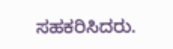ಸಹಕರಿಸಿದರು.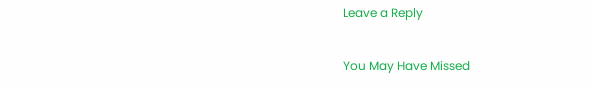Leave a Reply

You May Have Missed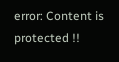error: Content is protected !!